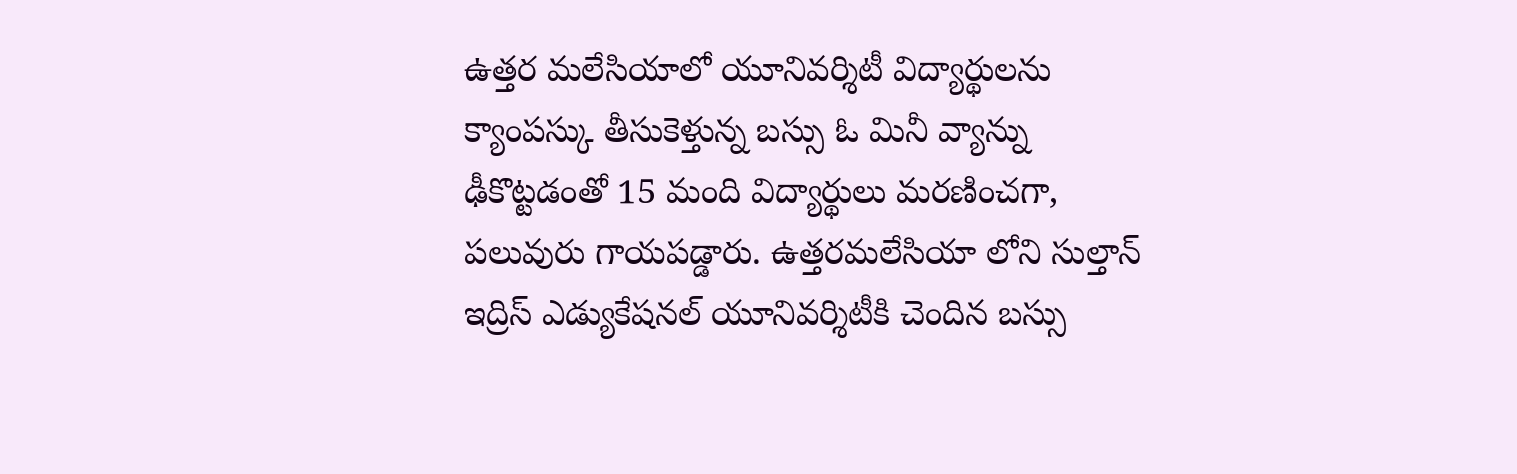ఉత్తర మలేసియాలో యూనివర్శిటీ విద్యార్థులను క్యాంపస్కు తీసుకెళ్తున్న బస్సు ఓ మినీ వ్యాన్ను ఢీకొట్టడంతో 15 మంది విద్యార్థులు మరణించగా, పలువురు గాయపడ్డారు. ఉత్తరమలేసియా లోని సుల్తాన్ ఇద్రిస్ ఎడ్యుకేషనల్ యూనివర్శిటీకి చెందిన బస్సు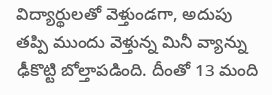విద్యార్థులతో వెళ్తుండగా, అదుపు తప్పి ముందు వెళ్తున్న మినీ వ్యాన్ను ఢీకొట్టి బోల్తాపడింది. దీంతో 13 మంది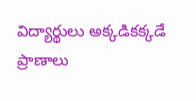విద్యార్థులు అక్కడికక్కడే ప్రాణాలు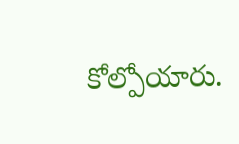కోల్పోయారు.